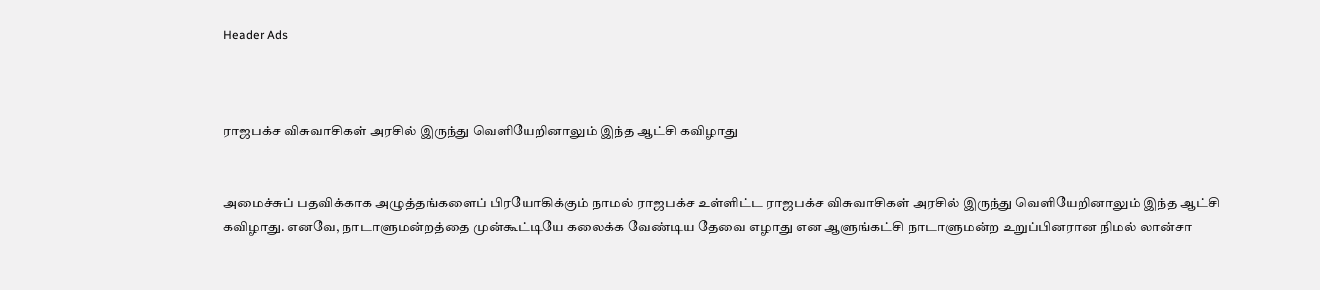Header Ads



ராஜபக்ச விசுவாசிகள் அரசில் இருந்து வெளியேறினாலும் இந்த ஆட்சி கவிழாது


அமைச்சுப் பதவிக்காக அழுத்தங்களைப் பிரயோகிக்கும் நாமல் ராஜபக்ச உள்ளிட்ட ராஜபக்ச விசுவாசிகள் அரசில் இருந்து வெளியேறினாலும் இந்த ஆட்சி கவிழாது. எனவே, நாடாளுமன்றத்தை முன்கூட்டியே கலைக்க வேண்டிய தேவை எழாது என ஆளுங்கட்சி நாடாளுமன்ற உறுப்பினரான நிமல் லான்சா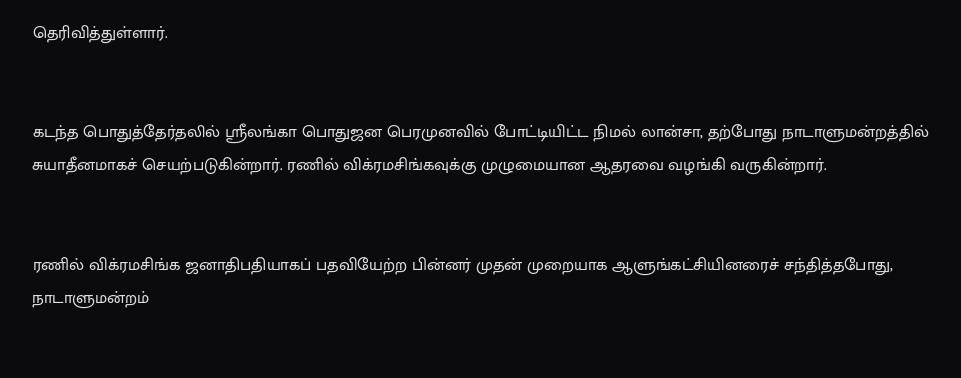தெரிவித்துள்ளார்.


கடந்த பொதுத்தேர்தலில் ஶ்ரீலங்கா பொதுஜன பெரமுனவில் போட்டியிட்ட நிமல் லான்சா, தற்போது நாடாளுமன்றத்தில் சுயாதீனமாகச் செயற்படுகின்றார். ரணில் விக்ரமசிங்கவுக்கு முழுமையான ஆதரவை வழங்கி வருகின்றார்.


ரணில் விக்ரமசிங்க ஜனாதிபதியாகப் பதவியேற்ற பின்னர் முதன் முறையாக ஆளுங்கட்சியினரைச் சந்தித்தபோது, நாடாளுமன்றம்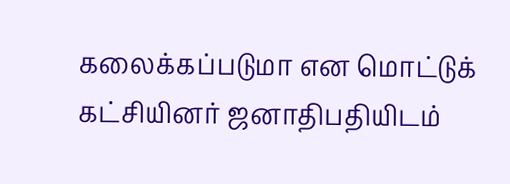கலைக்கப்படுமா என மொட்டுக் கட்சியினர் ஜனாதிபதியிடம்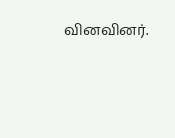வினவினர்.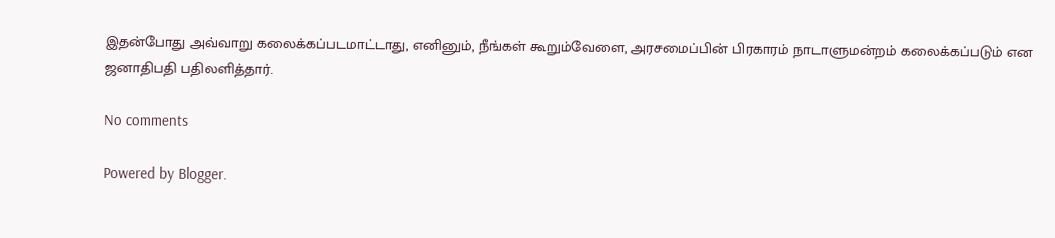இதன்போது அவ்வாறு கலைக்கப்படமாட்டாது, எனினும், நீங்கள் கூறும்வேளை, அரசமைப்பின் பிரகாரம் நாடாளுமன்றம் கலைக்கப்படும் என ஜனாதிபதி பதிலளித்தார்.

No comments

Powered by Blogger.